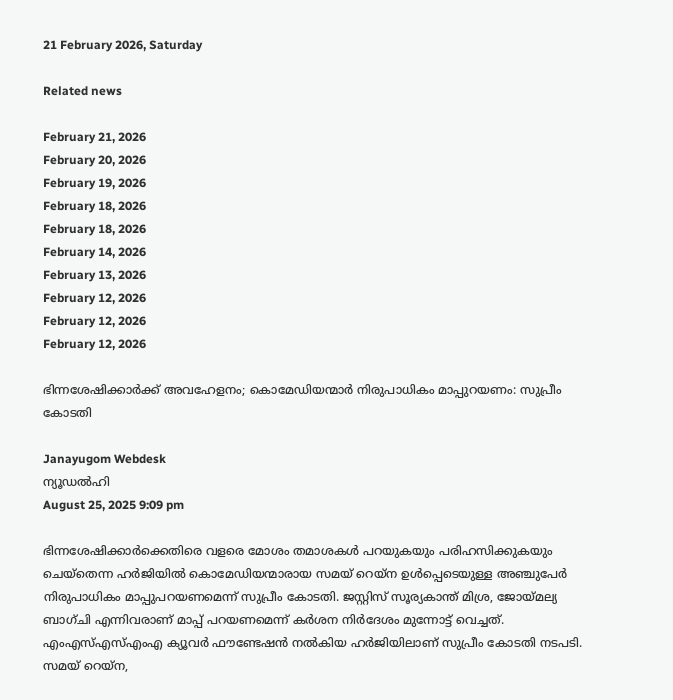21 February 2026, Saturday

Related news

February 21, 2026
February 20, 2026
February 19, 2026
February 18, 2026
February 18, 2026
February 14, 2026
February 13, 2026
February 12, 2026
February 12, 2026
February 12, 2026

ഭിന്നശേഷിക്കാര്‍ക്ക് അവഹേളനം; കൊമേഡിയന്മാര്‍ നിരുപാധികം മാപ്പുറയണം: സുപ്രീം കോടതി

Janayugom Webdesk
ന്യൂഡല്‍ഹി
August 25, 2025 9:09 pm

ഭിന്നശേഷിക്കാര്‍ക്കെതിരെ വളരെ മോശം തമാശകള്‍ പറയുകയും പരിഹസിക്കുകയും ചെയ്‌തെന്ന ഹര്‍ജിയില്‍ കൊമേഡിയന്മാരായ സമയ് റെയ്‌ന ഉള്‍പ്പെടെയുള്ള അഞ്ചുപേര്‍ നിരുപാധികം മാപ്പുപറയണമെന്ന് സുപ്രീം കോടതി. ജസ്റ്റിസ് സൂര്യകാന്ത് മിശ്ര, ജോയ്മല്യ ബാഗ്ചി എന്നിവരാണ് മാപ്പ് പറയണമെന്ന് കര്‍ശന നിര്‍ദേശം മുന്നോട്ട് വെച്ചത്.
എംഎസ്എസ്എംഎ ക്യൂവര്‍ ഫൗണ്ടേഷന്‍ നല്‍കിയ ഹര്‍ജിയിലാണ് സുപ്രീം കോടതി നടപടി. സമയ് റെയ്‌ന,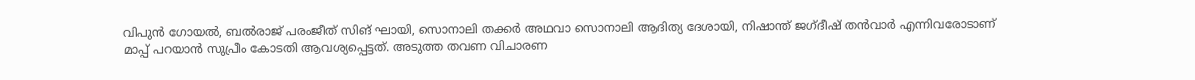വിപുന്‍ ഗോയല്‍, ബല്‍രാജ് പരംജീത് സിങ് ഘായി, സൊനാലി തക്കര്‍ അഥവാ സൊനാലി ആദിത്യ ദേശായി, നിഷാന്ത് ജഗ്ദീഷ് തന്‍വാര്‍ എന്നിവരോടാണ് മാപ്പ് പറയാന്‍ സുപ്രീം കോടതി ആവശ്യപ്പെട്ടത്. അടുത്ത തവണ വിചാരണ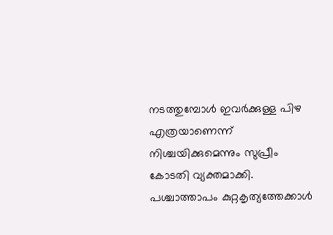നടത്തുമ്പോള്‍ ഇവര്‍ക്കുള്ള പിഴ എത്രയാണെന്ന് നിശ്ചയിക്കുമെന്നും സുപ്രീം കോടതി വ്യക്തമാക്കി.
പശ്ചാത്താപം കുറ്റകൃത്യത്തേക്കാള്‍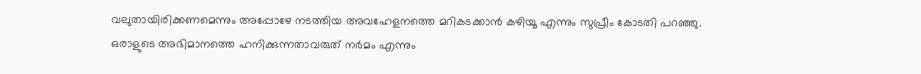വലുതായിരിക്കണമെന്നും അപ്പോഴേ നടത്തിയ അവഹേളനത്തെ മറികടക്കാന്‍ കഴിയൂ എന്നും സുപ്രീം കോടതി പറഞ്ഞു. ഒരാളുടെ അഭിമാനത്തെ ഹനിക്കുന്നതാവരുത് നര്‍മം എന്നും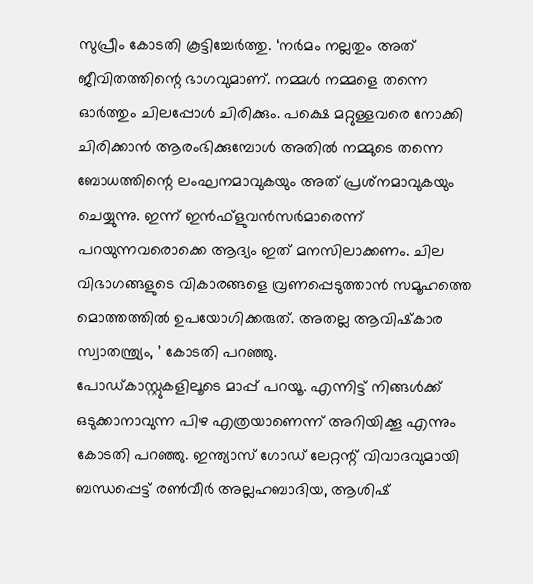സുപ്രീം കോടതി കൂട്ടിച്ചേര്‍ത്തു. ‘നര്‍മം നല്ലതും അത് ജീവിതത്തിന്റെ ഭാഗവുമാണ്. നമ്മള്‍ നമ്മളെ തന്നെ ഓര്‍ത്തും ചിലപ്പോള്‍ ചിരിക്കും. പക്ഷെ മറ്റുള്ളവരെ നോക്കി ചിരിക്കാന്‍ ആരംഭിക്കുമ്പോള്‍ അതില്‍ നമ്മുടെ തന്നെ ബോധത്തിന്റെ ലംഘനമാവുകയും അത് പ്രശ്‌നമാവുകയും ചെയ്യുന്നു. ഇന്ന് ഇന്‍ഫ്‌ളുവന്‍സര്‍മാരെന്ന് പറയുന്നവരൊക്കെ ആദ്യം ഇത് മനസിലാക്കണം. ചില വിഭാഗങ്ങളുടെ വികാരങ്ങളെ വ്രണപ്പെടുത്താന്‍ സമൂഹത്തെ മൊത്തത്തില്‍ ഉപയോഗിക്കരുത്. അതല്ല ആവിഷ്‌കാര സ്വാതന്ത്ര്യം, ’ കോടതി പറഞ്ഞു.
പോഡ്കാസ്റ്റുകളിലൂടെ മാപ്പ് പറയൂ. എന്നിട്ട് നിങ്ങള്‍ക്ക് ഒടുക്കാനാവുന്ന പിഴ എത്രയാണെന്ന് അറിയിക്കൂ എന്നും കോടതി പറഞ്ഞു. ഇന്ത്യാസ് ഗോഡ് ലേറ്റന്റ് വിവാദവുമായി ബന്ധപ്പെട്ട് രണ്‍വീര്‍ അല്ലഹബാദിയ, ആശിഷ്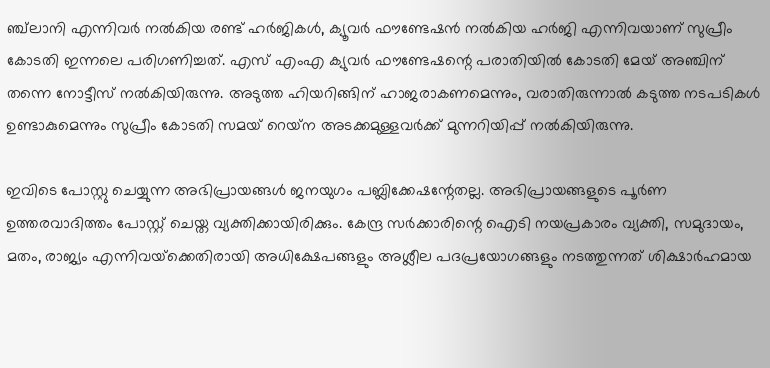ഞ്ച്‌ലാനി എന്നിവര്‍ നല്‍കിയ രണ്ട് ഹര്‍ജികള്‍, ക്യൂവര്‍ ഫൗണ്ടേഷന്‍ നല്‍കിയ ഹര്‍ജി എന്നിവയാണ് സുപ്രീം കോടതി ഇന്നലെ പരിഗണിച്ചത്. എസ് എംഎ ക്യുവര്‍ ഫൗണ്ടേഷന്റെ പരാതിയില്‍ കോടതി മേയ് അഞ്ചിന് തന്നെ നോട്ടീസ് നല്‍കിയിരുന്നു. അടുത്ത ഹിയറിങ്ങിന് ഹാജരാകണമെന്നും, വരാതിരുന്നാല്‍ കടുത്ത നടപടികള്‍ ഉണ്ടാകുമെന്നും സുപ്രീം കോടതി സമയ് റെയ്‌ന അടക്കമുള്ളവര്‍ക്ക് മുന്നറിയിപ്പ് നല്‍കിയിരുന്നു.

ഇവിടെ പോസ്റ്റു ചെയ്യുന്ന അഭിപ്രായങ്ങള്‍ ജനയുഗം പബ്ലിക്കേഷന്റേതല്ല. അഭിപ്രായങ്ങളുടെ പൂര്‍ണ ഉത്തരവാദിത്തം പോസ്റ്റ് ചെയ്ത വ്യക്തിക്കായിരിക്കും. കേന്ദ്ര സര്‍ക്കാരിന്റെ ഐടി നയപ്രകാരം വ്യക്തി, സമുദായം, മതം, രാജ്യം എന്നിവയ്‌ക്കെതിരായി അധിക്ഷേപങ്ങളും അശ്ലീല പദപ്രയോഗങ്ങളും നടത്തുന്നത് ശിക്ഷാര്‍ഹമായ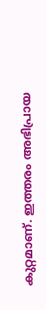കുറ്റമാണ്. ഇത്തരം അഭിപ്രായ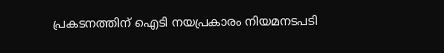പ്രകടനത്തിന് ഐടി നയപ്രകാരം നിയമനടപടി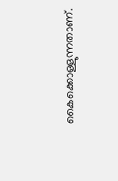കൈക്കൊള്ളുന്നതാണ്.